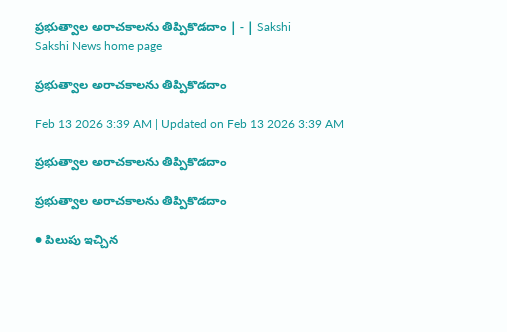ప్రభుత్వాల అరాచకాలను తిప్పికొడదాం | - | Sakshi
Sakshi News home page

ప్రభుత్వాల అరాచకాలను తిప్పికొడదాం

Feb 13 2026 3:39 AM | Updated on Feb 13 2026 3:39 AM

ప్రభుత్వాల అరాచకాలను తిప్పికొడదాం

ప్రభుత్వాల అరాచకాలను తిప్పికొడదాం

● పిలుపు ఇచ్చిన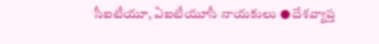సీఐటీయూ, ఏఐటీయూసీ నాయకులు ● దేశవ్యాప్త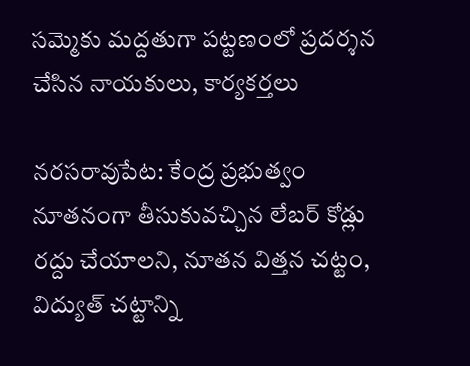సమ్మెకు మద్దతుగా పట్టణంలో ప్రదర్శన చేసిన నాయకులు, కార్యకర్తలు

నరసరావుపేట: కేంద్ర ప్రభుత్వం నూతనంగా తీసుకువచ్చిన లేబర్‌ కోడ్లు రద్దు చేయాలని, నూతన విత్తన చట్టం, విద్యుత్‌ చట్టాన్ని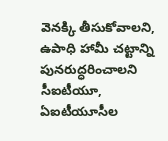వెనక్కి తీసుకోవాలని, ఉపాధి హామీ చట్టాన్ని పునరుద్ధరించాలని సీఐటీయూ, ఏఐటీయూసీల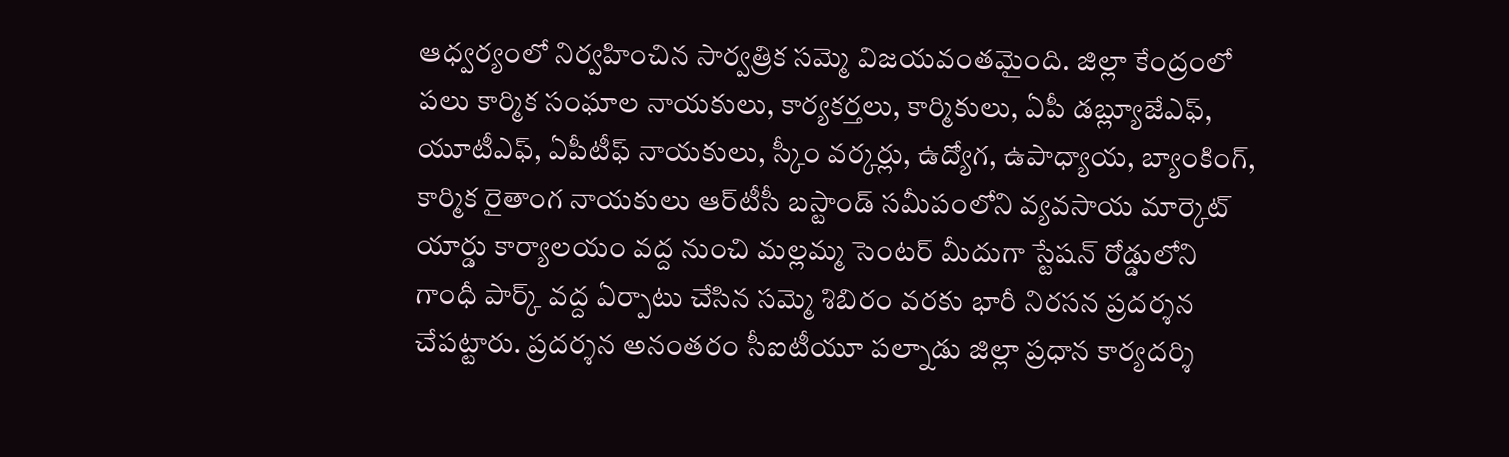ఆధ్వర్యంలో నిర్వహించిన సార్వత్రిక సమ్మె విజయవంతమైంది. జిల్లా కేంద్రంలో పలు కార్మిక సంఘాల నాయకులు, కార్యకర్తలు, కార్మికులు, ఏపీ డబ్ల్యూజేఎఫ్‌, యూటీఎఫ్‌, ఏపీటీఫ్‌ నాయకులు, స్కీం వర్కర్లు, ఉద్యోగ, ఉపాధ్యాయ, బ్యాంకింగ్‌, కార్మిక రైతాంగ నాయకులు ఆర్‌టీసీ బస్టాండ్‌ సమీపంలోని వ్యవసాయ మార్కెట్‌ యార్డు కార్యాలయం వద్ద నుంచి మల్లమ్మ సెంటర్‌ మీదుగా స్టేషన్‌ రోడ్డులోని గాంధీ పార్క్‌ వద్ద ఏర్పాటు చేసిన సమ్మె శిబిరం వరకు భారీ నిరసన ప్రదర్శన చేపట్టారు. ప్రదర్శన అనంతరం సీఐటీయూ పల్నాడు జిల్లా ప్రధాన కార్యదర్శి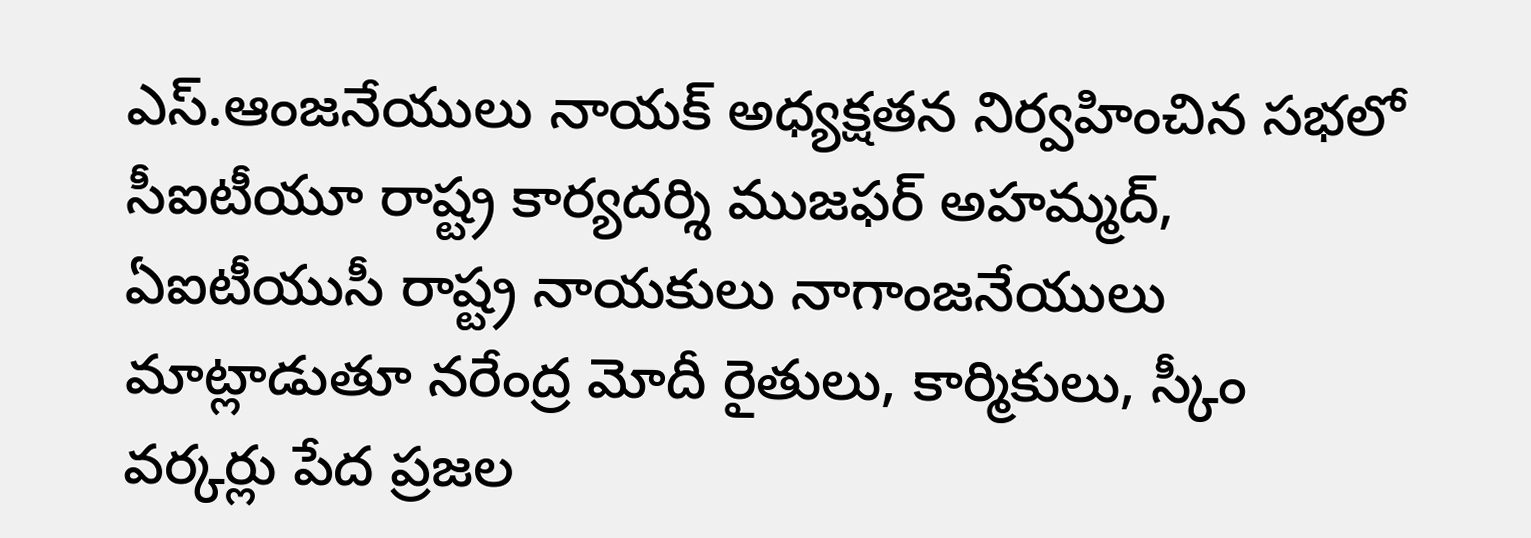ఎస్‌.ఆంజనేయులు నాయక్‌ అధ్యక్షతన నిర్వహించిన సభలో సీఐటీయూ రాష్ట్ర కార్యదర్శి ముజఫర్‌ అహమ్మద్‌, ఏఐటీయుసీ రాష్ట్ర నాయకులు నాగాంజనేయులు మాట్లాడుతూ నరేంద్ర మోదీ రైతులు, కార్మికులు, స్కీం వర్కర్లు పేద ప్రజల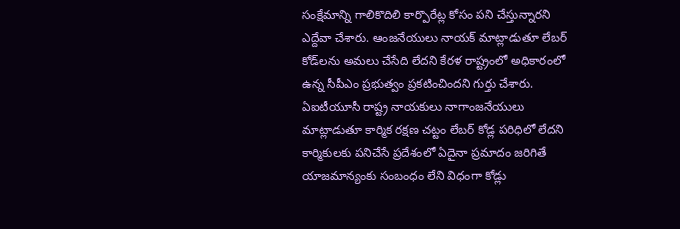సంక్షేమాన్ని గాలికొదిలి కార్పొరేట్ల కోసం పని చేస్తున్నారని ఎద్దేవా చేశారు. ఆంజనేయులు నాయక్‌ మాట్లాడుతూ లేబర్‌ కోడ్‌లను అమలు చేసేది లేదని కేరళ రాష్ట్రంలో అధికారంలో ఉన్న సీపీఎం ప్రభుత్వం ప్రకటించిందని గుర్తు చేశారు. ఏఐటీయూసీ రాష్ట్ర నాయకులు నాగాంజనేయులు మాట్లాడుతూ కార్మిక రక్షణ చట్టం లేబర్‌ కోడ్ల పరిధిలో లేదని కార్మికులకు పనిచేసే ప్రదేశంలో ఏదైనా ప్రమాదం జరిగితే యాజమాన్యంకు సంబంధం లేని విధంగా కోడ్లు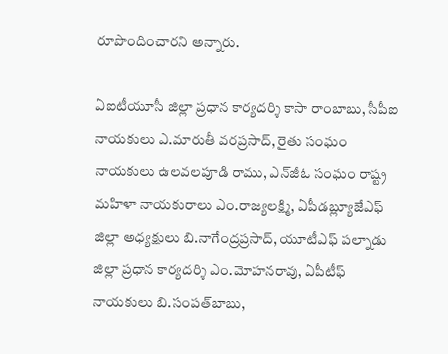రూపొందించారని అన్నారు.

ఏఐటీయూసీ జిల్లా ప్రధాన కార్యదర్శి కాసా రాంబాబు, సీపీఐ నాయకులు ఎ.మారుతీ వరప్రసాద్‌, రైతు సంఘం నాయకులు ఉలవలపూడి రాము, ఎన్‌జీఓ సంఘం రాష్ట్ర మహిళా నాయకురాలు ఎం.రాజ్యలక్ష్మి, ఏపీడబ్ల్యూజేఎఫ్‌ జిల్లా అధ్యక్షులు బి.నాగేంద్రప్రసాద్‌, యూటీఎఫ్‌ పల్నాడు జిల్లా ప్రధాన కార్యదర్శి ఎం.మోహనరావు, ఏపీటీఫ్‌ నాయకులు బి.సంపత్‌బాబు,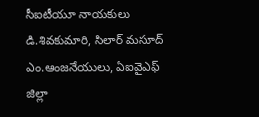సీఐటీయూ నాయకులు డి.శివకుమారి, సిలార్‌ మసూద్‌ ఎం.ఆంజనేయులు, ఏఐవైఎఫ్‌ జిల్లా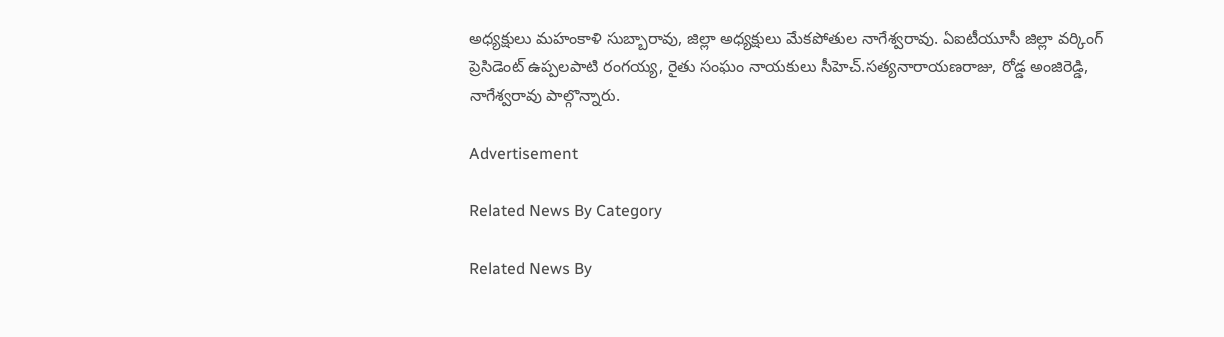అధ్యక్షులు మహంకాళి సుబ్బారావు, జిల్లా అధ్యక్షులు మేకపోతుల నాగేశ్వరావు. ఏఐటీయూసీ జిల్లా వర్కింగ్‌ ప్రెసిడెంట్‌ ఉప్పలపాటి రంగయ్య, రైతు సంఘం నాయకులు సీహెచ్‌.సత్యనారాయణరాజు, రోడ్డ అంజిరెడ్డి, నాగేశ్వరావు పాల్గొన్నారు.

Advertisement

Related News By Category

Related News By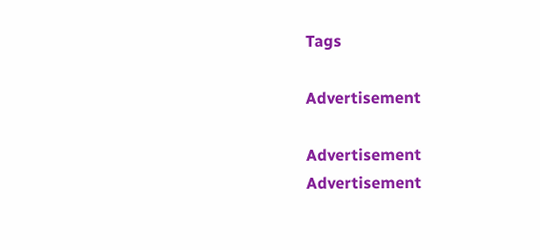Tags

Advertisement

Advertisement
Advertisement